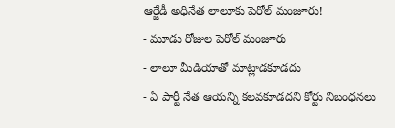ఆర్జేడీ అధినేత లాలూకు పెరోల్ మంజూరు!
- మూడు రోజుల పెరోల్ మంజూరు
- లాలూ మీడియాతో మాట్లాడకూడదు
- ఏ పార్టీ నేత ఆయన్ని కలవకూడదని కోర్టు నిబంధనలు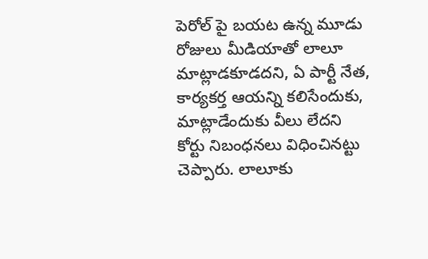పెరోల్ పై బయట ఉన్న మూడు రోజులు మీడియాతో లాలూ మాట్లాడకూడదని, ఏ పార్టీ నేత, కార్యకర్త ఆయన్ని కలిసేందుకు, మాట్లాడేందుకు వీలు లేదని కోర్టు నిబంధనలు విధించినట్టు చెప్పారు. లాలూకు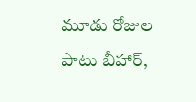మూడు రోజుల పాటు బీహార్,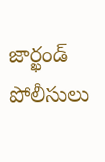జార్ఖండ్ పోలీసులు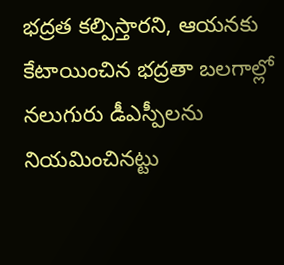భద్రత కల్పిస్తారని, ఆయనకు కేటాయించిన భద్రతా బలగాల్లో నలుగురు డీఎస్పీలను నియమించినట్టు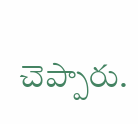చెప్పారు.